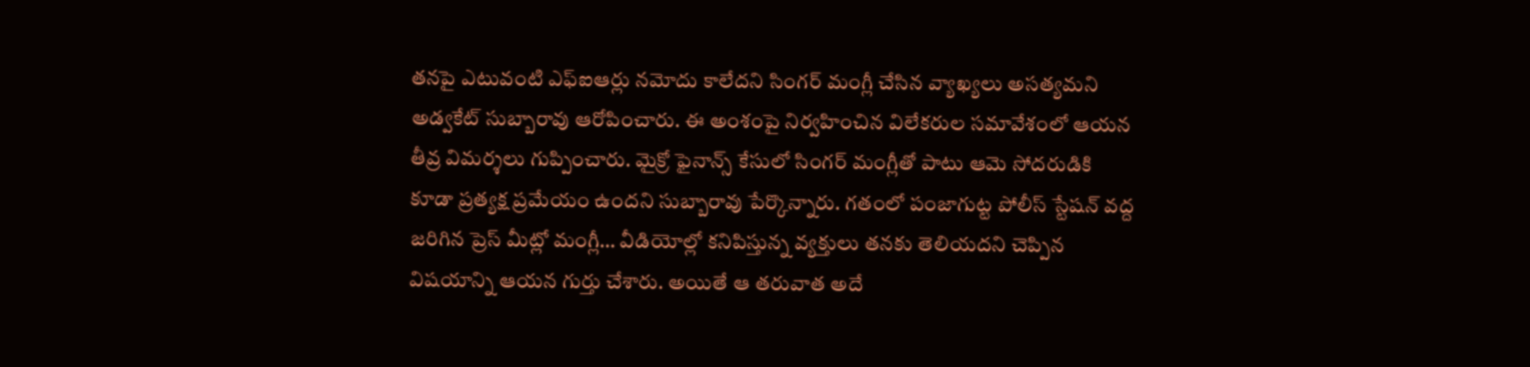తనపై ఎటువంటి ఎఫ్ఐఆర్లు నమోదు కాలేదని సింగర్ మంగ్లీ చేసిన వ్యాఖ్యలు అసత్యమని అడ్వకేట్ సుబ్బారావు ఆరోపించారు. ఈ అంశంపై నిర్వహించిన విలేకరుల సమావేశంలో ఆయన తీవ్ర విమర్శలు గుప్పించారు. మైక్రో ఫైనాన్స్ కేసులో సింగర్ మంగ్లీతో పాటు ఆమె సోదరుడికి కూడా ప్రత్యక్ష ప్రమేయం ఉందని సుబ్బారావు పేర్కొన్నారు. గతంలో పంజాగుట్ట పోలీస్ స్టేషన్ వద్ద జరిగిన ప్రెస్ మీట్లో మంగ్లీ… వీడియోల్లో కనిపిస్తున్న వ్యక్తులు తనకు తెలియదని చెప్పిన విషయాన్ని ఆయన గుర్తు చేశారు. అయితే ఆ తరువాత అదే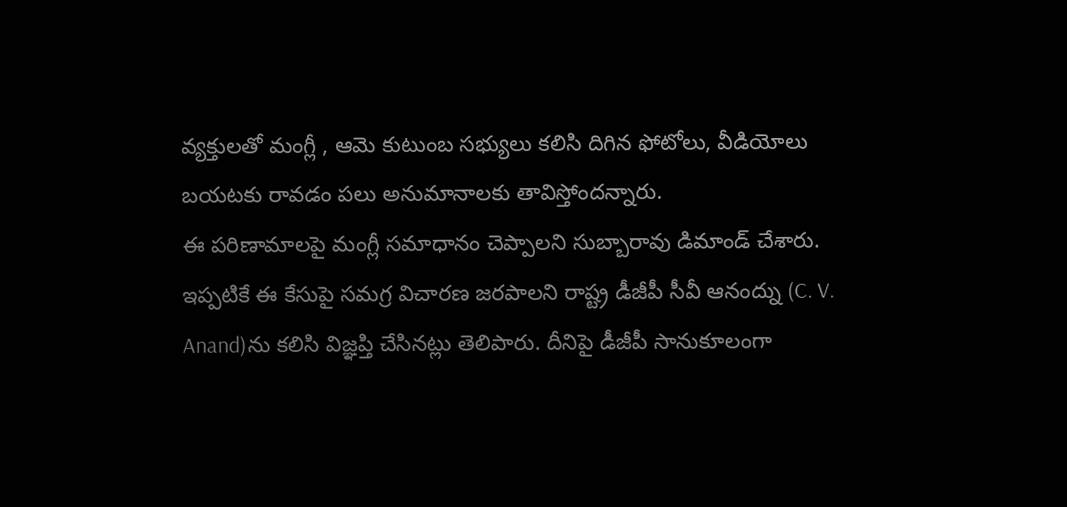వ్యక్తులతో మంగ్లీ , ఆమె కుటుంబ సభ్యులు కలిసి దిగిన ఫోటోలు, వీడియోలు బయటకు రావడం పలు అనుమానాలకు తావిస్తోందన్నారు.
ఈ పరిణామాలపై మంగ్లీ సమాధానం చెప్పాలని సుబ్బారావు డిమాండ్ చేశారు. ఇప్పటికే ఈ కేసుపై సమగ్ర విచారణ జరపాలని రాష్ట్ర డీజీపీ సీవీ ఆనంద్ను (C. V. Anand)ను కలిసి విజ్ఞప్తి చేసినట్లు తెలిపారు. దీనిపై డీజీపీ సానుకూలంగా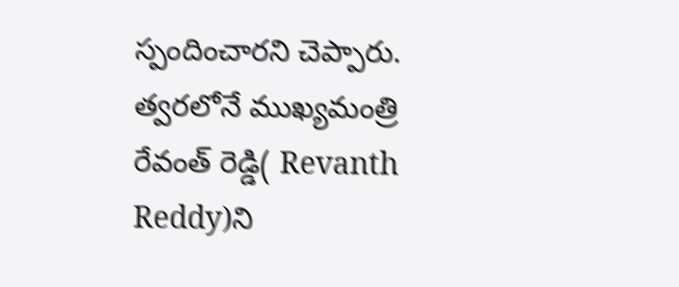స్పందించారని చెప్పారు. త్వరలోనే ముఖ్యమంత్రి రేవంత్ రెడ్డి( Revanth Reddy)ని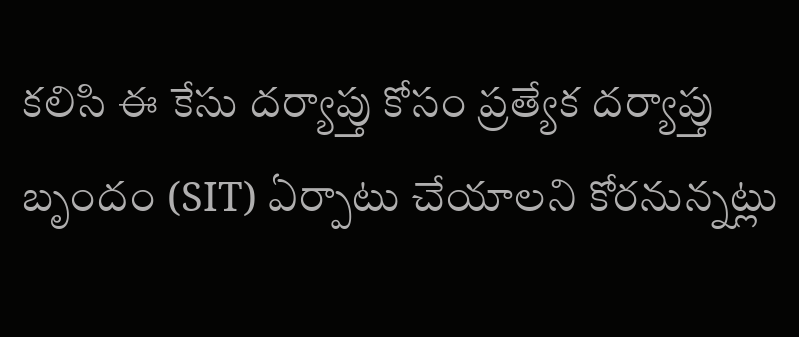కలిసి ఈ కేసు దర్యాప్తు కోసం ప్రత్యేక దర్యాప్తు బృందం (SIT) ఏర్పాటు చేయాలని కోరనున్నట్లు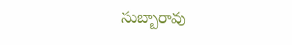సుబ్బారావు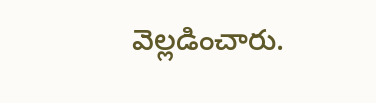వెల్లడించారు.